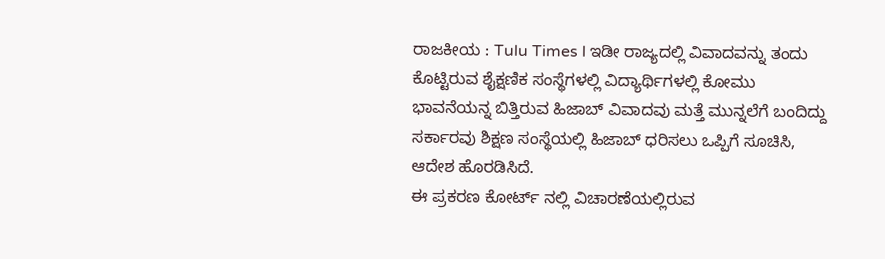ರಾಜಕೀಯ : Tulu Times l ಇಡೀ ರಾಜ್ಯದಲ್ಲಿ ವಿವಾದವನ್ನು ತಂದು ಕೊಟ್ಟಿರುವ ಶೈಕ್ಷಣಿಕ ಸಂಸ್ಥೆಗಳಲ್ಲಿ ವಿದ್ಯಾರ್ಥಿಗಳಲ್ಲಿ ಕೋಮು ಭಾವನೆಯನ್ನ ಬಿತ್ತಿರುವ ಹಿಜಾಬ್ ವಿವಾದವು ಮತ್ತೆ ಮುನ್ನಲೆಗೆ ಬಂದಿದ್ದು ಸರ್ಕಾರವು ಶಿಕ್ಷಣ ಸಂಸ್ಥೆಯಲ್ಲಿ ಹಿಜಾಬ್ ಧರಿಸಲು ಒಪ್ಪಿಗೆ ಸೂಚಿಸಿ, ಆದೇಶ ಹೊರಡಿಸಿದೆ.
ಈ ಪ್ರಕರಣ ಕೋರ್ಟ್ ನಲ್ಲಿ ವಿಚಾರಣೆಯಲ್ಲಿರುವ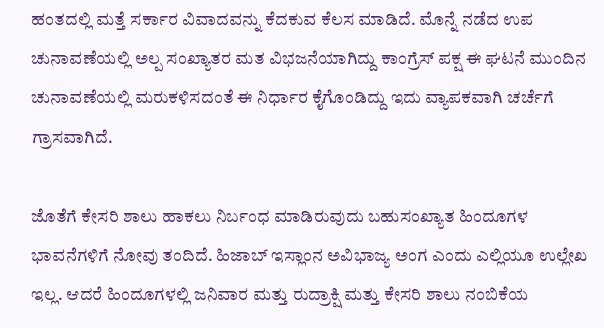ಹಂತದಲ್ಲಿ ಮತ್ತೆ ಸರ್ಕಾರ ವಿವಾದವನ್ನು ಕೆದಕುವ ಕೆಲಸ ಮಾಡಿದೆ. ಮೊನ್ನೆ ನಡೆದ ಉಪ ಚುನಾವಣೆಯಲ್ಲಿ ಅಲ್ಪ ಸಂಖ್ಯಾತರ ಮತ ವಿಭಜನೆಯಾಗಿದ್ದು ಕಾಂಗ್ರೆಸ್ ಪಕ್ಷ ಈ ಘಟನೆ ಮುಂದಿನ ಚುನಾವಣೆಯಲ್ಲಿ ಮರುಕಳಿಸದಂತೆ ಈ ನಿರ್ಧಾರ ಕೈಗೊಂಡಿದ್ದು ಇದು ವ್ಯಾಪಕವಾಗಿ ಚರ್ಚೆಗೆ ಗ್ರಾಸವಾಗಿದೆ.

ಜೊತೆಗೆ ಕೇಸರಿ ಶಾಲು ಹಾಕಲು ನಿರ್ಬಂಧ ಮಾಡಿರುವುದು ಬಹುಸಂಖ್ಯಾತ ಹಿಂದೂಗಳ ಭಾವನೆಗಳಿಗೆ ನೋವು ತಂದಿದೆ. ಹಿಜಾಬ್ ಇಸ್ಲಾಂನ ಅವಿಭಾಜ್ಯ ಅಂಗ ಎಂದು ಎಲ್ಲಿಯೂ ಉಲ್ಲೇಖ ಇಲ್ಲ. ಆದರೆ ಹಿಂದೂಗಳಲ್ಲಿ ಜನಿವಾರ ಮತ್ತು ರುದ್ರಾಕ್ಷಿ ಮತ್ತು ಕೇಸರಿ ಶಾಲು ನಂಬಿಕೆಯ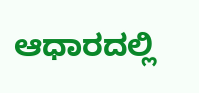ಆಧಾರದಲ್ಲಿ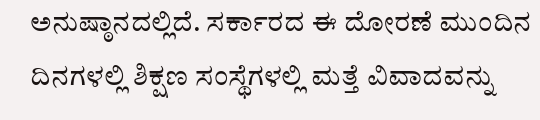ಅನುಷ್ಠಾನದಲ್ಲಿದೆ. ಸರ್ಕಾರದ ಈ ದೋರಣೆ ಮುಂದಿನ ದಿನಗಳಲ್ಲಿ ಶಿಕ್ಷಣ ಸಂಸ್ಥೆಗಳಲ್ಲಿ ಮತ್ತೆ ವಿವಾದವನ್ನು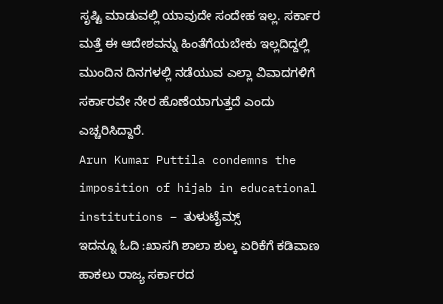ಸೃಷ್ಟಿ ಮಾಡುವಲ್ಲಿ ಯಾವುದೇ ಸಂದೇಹ ಇಲ್ಲ. ಸರ್ಕಾರ ಮತ್ತೆ ಈ ಆದೇಶವನ್ನು ಹಿಂತೆಗೆಯಬೇಕು ಇಲ್ಲದಿದ್ದಲ್ಲಿ ಮುಂದಿನ ದಿನಗಳಲ್ಲಿ ನಡೆಯುವ ಎಲ್ಲಾ ವಿವಾದಗಳಿಗೆ ಸರ್ಕಾರವೇ ನೇರ ಹೊಣೆಯಾಗುತ್ತದೆ ಎಂದು ಎಚ್ಚರಿಸಿದ್ದಾರೆ.
Arun Kumar Puttila condemns the imposition of hijab in educational institutions – ತುಳುಟೈಮ್ಸ್
ಇದನ್ನೂ ಓದಿ :ಖಾಸಗಿ ಶಾಲಾ ಶುಲ್ಕ ಏರಿಕೆಗೆ ಕಡಿವಾಣ ಹಾಕಲು ರಾಜ್ಯ ಸರ್ಕಾರದ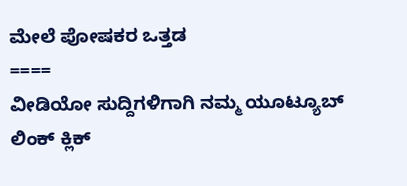ಮೇಲೆ ಪೋಷಕರ ಒತ್ತಡ
====
ವೀಡಿಯೋ ಸುದ್ದಿಗಳಿಗಾಗಿ ನಮ್ಮ ಯೂಟ್ಯೂಬ್ ಲಿಂಕ್ ಕ್ಲಿಕ್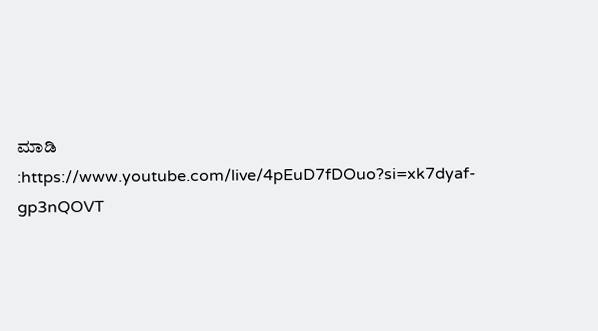ಮಾಡಿ :https://www.youtube.com/live/4pEuD7fDOuo?si=xk7dyaf-gp3nQOVT